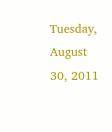Tuesday, August 30, 2011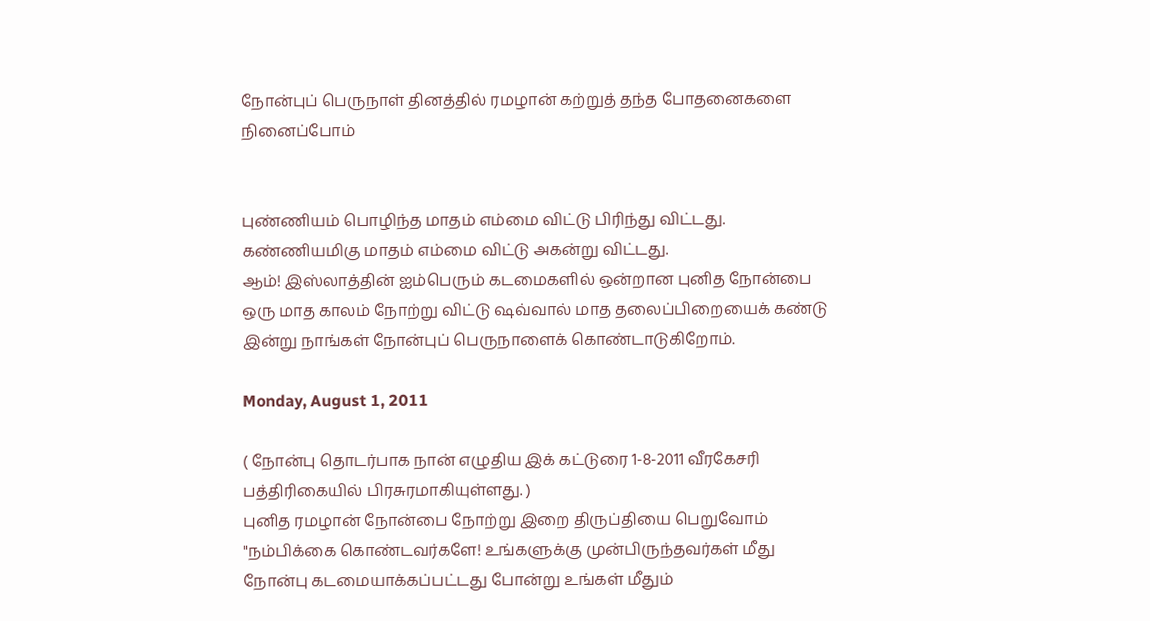நோன்புப் பெருநாள் தினத்தில் ரமழான் கற்றுத் தந்த போதனைகளை நினைப்போம்


புண்ணியம் பொழிந்த மாதம் எம்மை விட்டு பிரிந்து விட்டது. கண்ணியமிகு மாதம் எம்மை விட்டு அகன்று விட்டது.
ஆம்! இஸ்லாத்தின் ஐம்பெரும் கடமைகளில் ஒன்றான புனித நோன்பை ஒரு மாத காலம் நோற்று விட்டு ஷவ்வால் மாத தலைப்பிறையைக் கண்டு இன்று நாங்கள் நோன்புப் பெருநாளைக் கொண்டாடுகிறோம்.

Monday, August 1, 2011

( நோன்பு தொடர்பாக நான் எழுதிய இக் கட்டுரை 1-8-2011 வீரகேசரி பத்திரிகையில் பிரசுரமாகியுள்ளது. )
புனித ரமழான் நோன்பை நோற்று இறை திருப்தியை பெறுவோம்
"நம்பிக்கை கொண்டவர்களே! உங்களுக்கு முன்பிருந்தவர்கள் மீது நோன்பு கடமையாக்கப்பட்டது போன்று உங்கள் மீதும்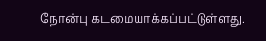நோன்பு கடமையாக்கப்பட்டுள்ளது.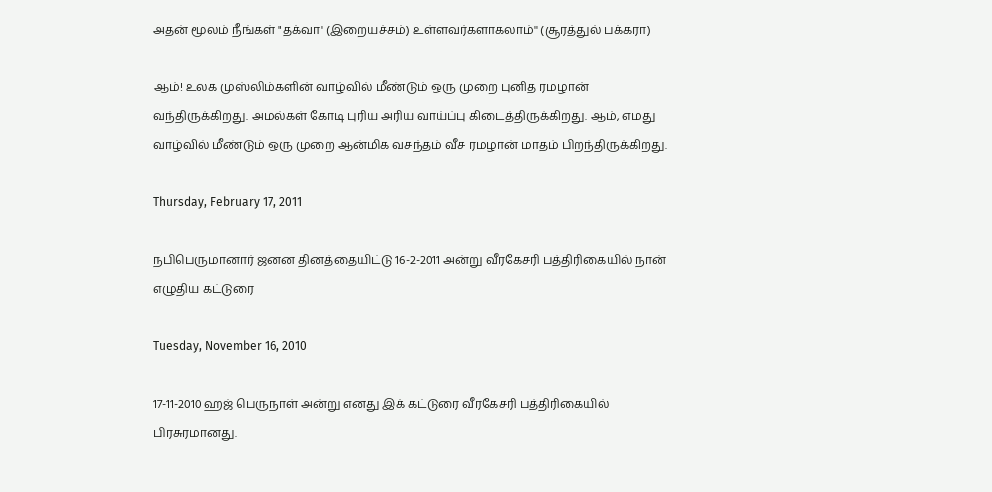அதன் மூலம் நீங்கள் "தக்வா' (இறையச்சம்) உள்ளவர்களாகலாம்'' (சூரத்துல் பக்கரா)

ஆம்! உலக முஸ்லிம்களின் வாழ்வில் மீண்டும் ஒரு முறை புனித ரமழான் வந்திருக்கிறது. அமல்கள் கோடி புரிய அரிய வாய்ப்பு கிடைத்திருக்கிறது. ஆம், எமது வாழ்வில் மீண்டும் ஒரு முறை ஆன்மிக வசந்தம் வீச ரமழான் மாதம் பிறந்திருக்கிறது.

Thursday, February 17, 2011

நபிபெருமானார் ஜனன தினத்தையிட்டு 16-2-2011 அன்று வீரகேசரி பத்திரிகையில் நான் எழுதிய கட்டுரை

Tuesday, November 16, 2010

17-11-2010 ஹஜ் பெருநாள் அன்று எனது இக் கட்டுரை வீரகேசரி பத்திரிகையில் பிரசுரமானது.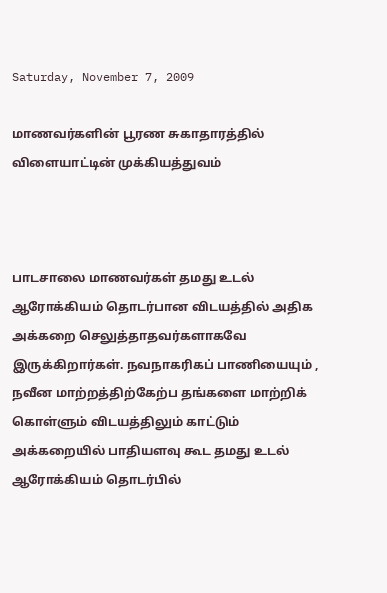Saturday, November 7, 2009

மாணவர்களின் பூரண சுகாதாரத்தில் விளையாட்டின் முக்கியத்துவம்



பாடசாலை மாணவர்கள் தமது உடல் ஆரோக்கியம் தொடர்பான விடயத்தில் அதிக அக்கறை செலுத்தாதவர்களாகவே இருக்கிறார்கள். நவநாகரிகப் பாணியையும் , நவீன மாற்றத்திற்கேற்ப தங்களை மாற்றிக் கொள்ளும் விடயத்திலும் காட்டும் அக்கறையில் பாதியளவு கூட தமது உடல் ஆரோக்கியம் தொடர்பில்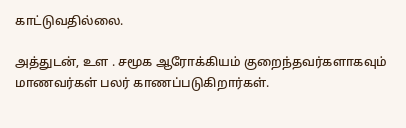காட்டுவதில்லை.

அத்துடன், உள . சமூக ஆரோக்கியம் குறைந்தவர்களாகவும்
மாணவர்கள் பலர் காணப்படுகிறார்கள்.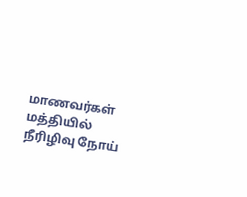மாணவர்கள் மத்தியில் நீரிழிவு நோய்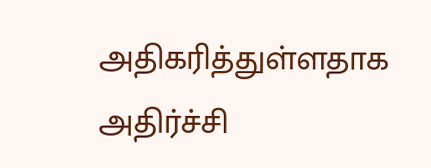அதிகரித்துள்ளதாக அதிர்ச்சி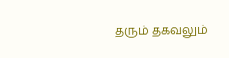தரும் தகவலும்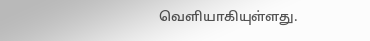வெளியாகியுள்ளது.